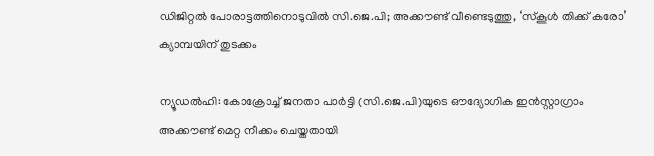ഡിജിറ്റൽ പോരാട്ടത്തിനൊടുവിൽ സി.ജെ.പി; അക്കൗണ്ട് വീണ്ടെടുത്തു, ‘സ്കൂൾ തിക്ക് കരോ’ ക്യാമ്പയിന് തുടക്കം

ന്യൂഡൽഹി: കോക്രോച്ച് ജനതാ പാർട്ടി (സി.ജെ.പി)യുടെ ഔദ്യോഗിക ഇൻസ്റ്റാഗ്രാം അക്കൗണ്ട് മെറ്റ നീക്കം ചെയ്തതായി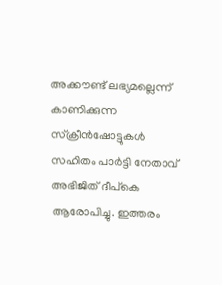അക്കൗണ്ട് ലഭ്യമല്ലെന്ന് കാണിക്കുന്ന സ്‌ക്രീൻഷോട്ടുകൾ സഹിതം പാർട്ടി നേതാവ് അഭിജിത് ദീപ്കെ ആരോപിച്ചു. ഇത്തരം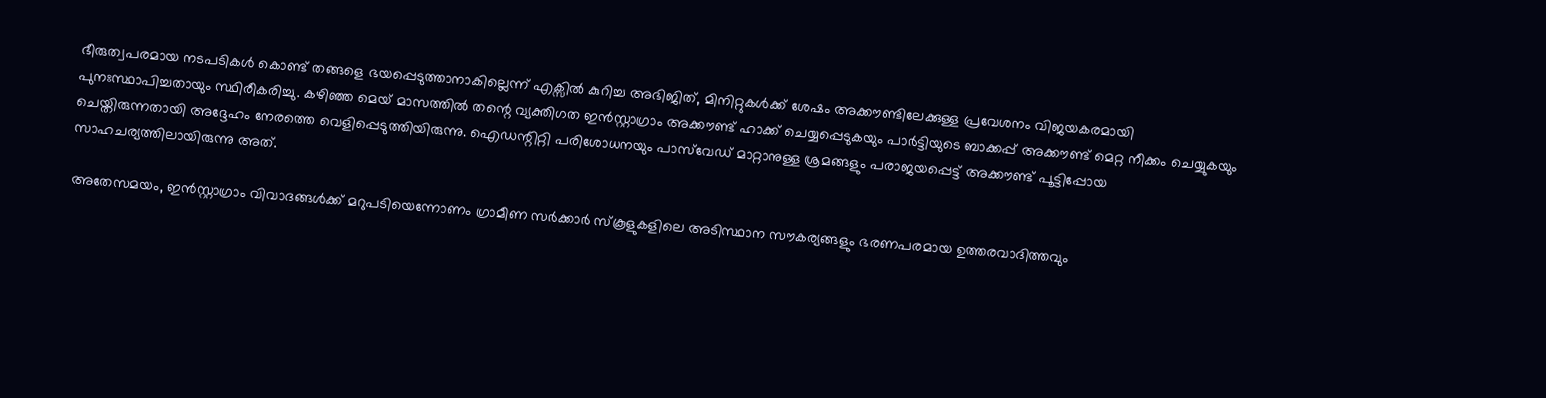ഭീരുത്വപരമായ നടപടികൾ കൊണ്ട് തങ്ങളെ ഭയപ്പെടുത്താനാകില്ലെന്ന് എക്സിൽ കുറിച്ച അഭിജിത്, മിനിറ്റുകൾക്ക് ശേഷം അക്കൗണ്ടിലേക്കുള്ള പ്രവേശനം വിജയകരമായി പുനഃസ്ഥാപിച്ചതായും സ്ഥിരീകരിച്ചു. കഴിഞ്ഞ മെയ് മാസത്തിൽ തന്റെ വ്യക്തിഗത ഇൻസ്റ്റാഗ്രാം അക്കൗണ്ട് ഹാക്ക് ചെയ്യപ്പെടുകയും പാർട്ടിയുടെ ബാക്കപ്പ് അക്കൗണ്ട് മെറ്റ നീക്കം ചെയ്യുകയും ചെയ്തിരുന്നതായി അദ്ദേഹം നേരത്തെ വെളിപ്പെടുത്തിയിരുന്നു. ഐഡന്റിറ്റി പരിശോധനയും പാസ്‌വേഡ് മാറ്റാനുള്ള ശ്രമങ്ങളും പരാജയപ്പെട്ട് അക്കൗണ്ട് പൂട്ടിപ്പോയ സാഹചര്യത്തിലായിരുന്നു അത്.

അതേസമയം, ഇൻസ്റ്റാഗ്രാം വിവാദങ്ങൾക്ക് മറുപടിയെന്നോണം ഗ്രാമീണ സർക്കാർ സ്കൂളുകളിലെ അടിസ്ഥാന സൗകര്യങ്ങളും ഭരണപരമായ ഉത്തരവാദിത്തവും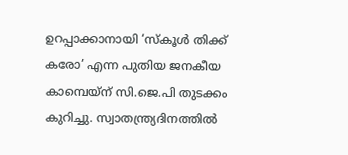ഉറപ്പാക്കാനായി ‘സ്കൂൾ തിക്ക് കരോ’ എന്ന പുതിയ ജനകീയ കാമ്പെയ്ന് സി.ജെ.പി തുടക്കം കുറിച്ചു. സ്വാതന്ത്ര്യദിനത്തിൽ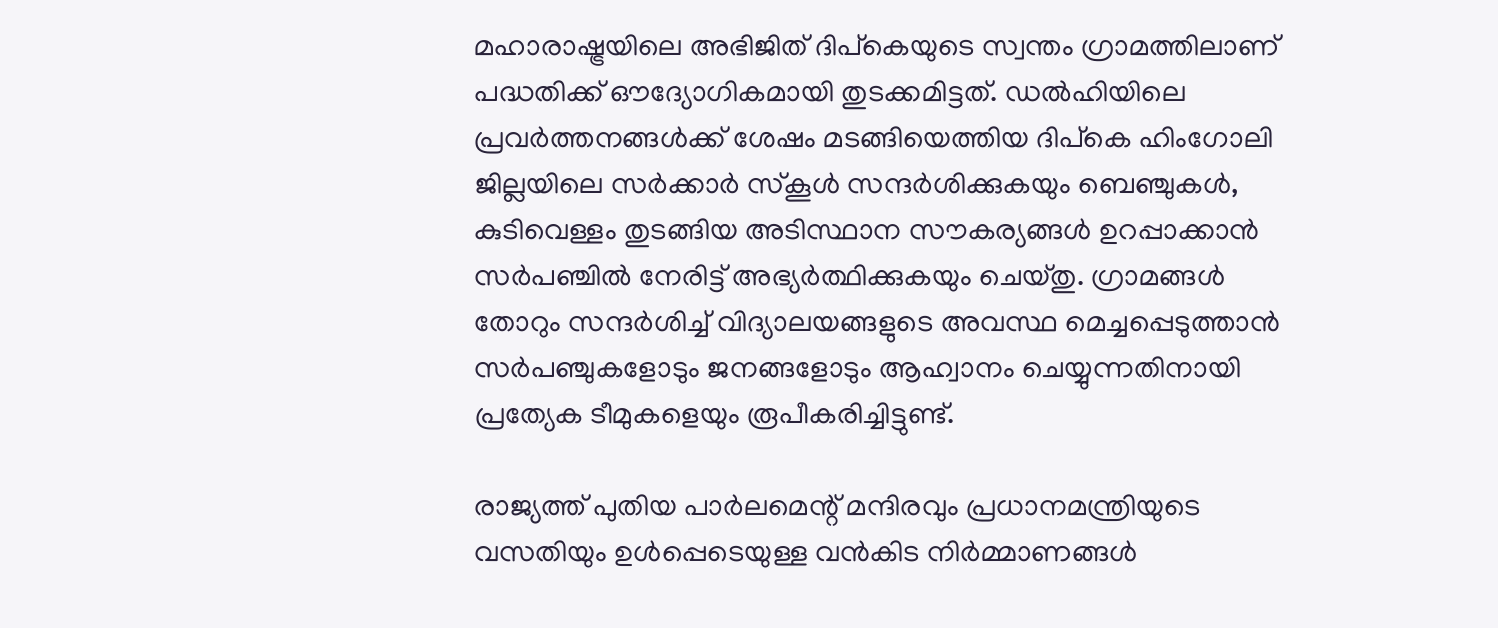മഹാരാഷ്ട്രയിലെ അഭിജിത് ദിപ്കെയുടെ സ്വന്തം ഗ്രാമത്തിലാണ് പദ്ധതിക്ക് ഔദ്യോഗികമായി തുടക്കമിട്ടത്. ഡൽഹിയിലെ പ്രവർത്തനങ്ങൾക്ക് ശേഷം മടങ്ങിയെത്തിയ ദിപ്കെ ഹിംഗോലി ജില്ലയിലെ സർക്കാർ സ്കൂൾ സന്ദർശിക്കുകയും ബെഞ്ചുകൾ, കുടിവെള്ളം തുടങ്ങിയ അടിസ്ഥാന സൗകര്യങ്ങൾ ഉറപ്പാക്കാൻ സർപഞ്ചിൽ നേരിട്ട് അഭ്യർത്ഥിക്കുകയും ചെയ്തു. ഗ്രാമങ്ങൾ തോറും സന്ദർശിച്ച് വിദ്യാലയങ്ങളുടെ അവസ്ഥ മെച്ചപ്പെടുത്താൻ സർപഞ്ചുകളോടും ജനങ്ങളോടും ആഹ്വാനം ചെയ്യുന്നതിനായി പ്രത്യേക ടീമുകളെയും രൂപീകരിച്ചിട്ടുണ്ട്.

രാജ്യത്ത് പുതിയ പാർലമെന്റ് മന്ദിരവും പ്രധാനമന്ത്രിയുടെ വസതിയും ഉൾപ്പെടെയുള്ള വൻകിട നിർമ്മാണങ്ങൾ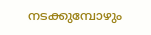നടക്കുമ്പോഴും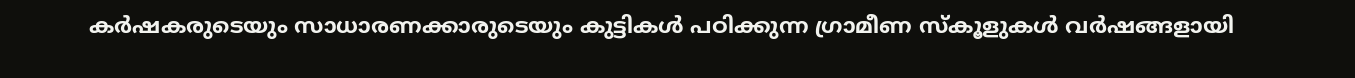കർഷകരുടെയും സാധാരണക്കാരുടെയും കുട്ടികൾ പഠിക്കുന്ന ഗ്രാമീണ സ്കൂളുകൾ വർഷങ്ങളായി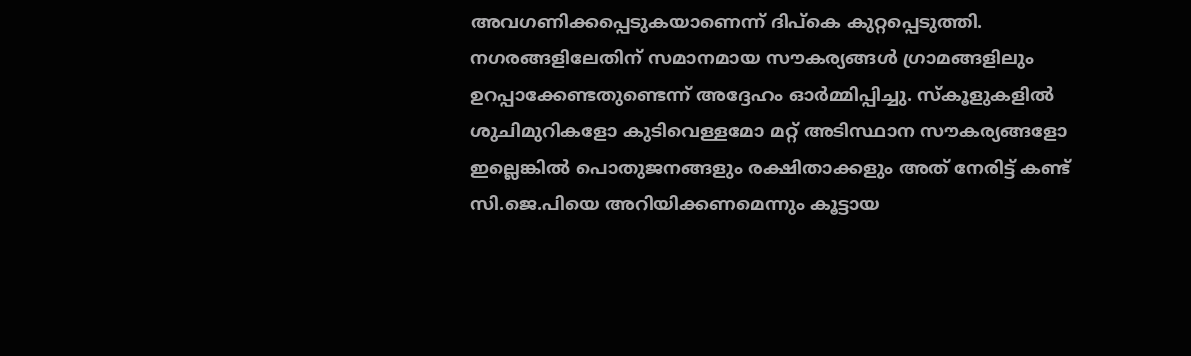അവഗണിക്കപ്പെടുകയാണെന്ന് ദിപ്കെ കുറ്റപ്പെടുത്തി. നഗരങ്ങളിലേതിന് സമാനമായ സൗകര്യങ്ങൾ ഗ്രാമങ്ങളിലും ഉറപ്പാക്കേണ്ടതുണ്ടെന്ന് അദ്ദേഹം ഓർമ്മിപ്പിച്ചു. സ്കൂളുകളിൽ ശുചിമുറികളോ കുടിവെള്ളമോ മറ്റ് അടിസ്ഥാന സൗകര്യങ്ങളോ ഇല്ലെങ്കിൽ പൊതുജനങ്ങളും രക്ഷിതാക്കളും അത് നേരിട്ട് കണ്ട് സി.ജെ.പിയെ അറിയിക്കണമെന്നും കൂട്ടായ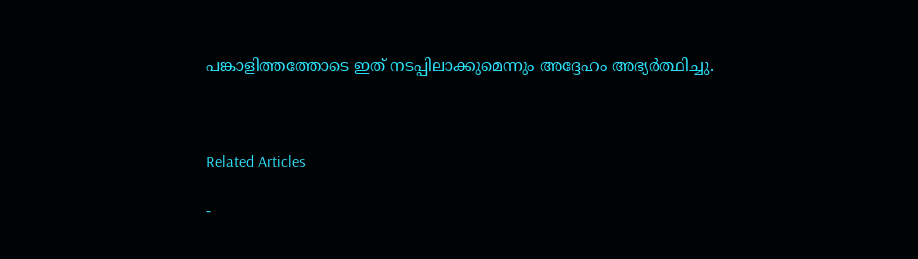പങ്കാളിത്തത്തോടെ ഇത് നടപ്പിലാക്കുമെന്നും അദ്ദേഹം അഭ്യർത്ഥിച്ചു.



Related Articles

-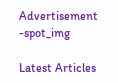Advertisement -spot_img

Latest Articles